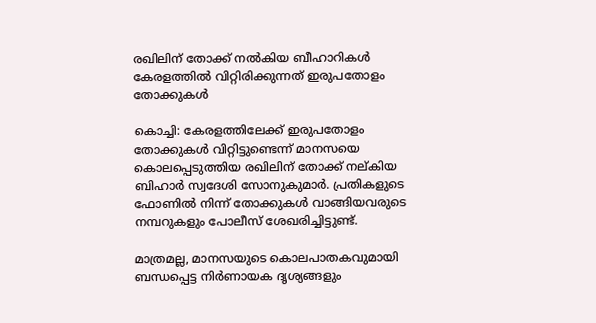രഖിലിന് തോക്ക് നല്‍കിയ ബീഹാറികള്‍ കേരളത്തില്‍ വിറ്റിരിക്കുന്നത് ഇരുപതോളം തോക്കുകള്‍

കൊച്ചി: കേരളത്തിലേക്ക് ഇരുപതോളം തോക്കുകള്‍ വിറ്റിട്ടുണ്ടെന്ന് മാനസയെ കൊലപ്പെടുത്തിയ രഖിലിന് തോക്ക് നല്കിയ ബിഹാര്‍ സ്വദേശി സോനുകുമാര്‍. പ്രതികളുടെ ഫോണില്‍ നിന്ന് തോക്കുകള്‍ വാങ്ങിയവരുടെ നമ്പറുകളും പോലീസ് ശേഖരിച്ചിട്ടുണ്ട്.

മാത്രമല്ല, മാനസയുടെ കൊലപാതകവുമായി ബന്ധപ്പെട്ട നിര്‍ണായക ദൃശ്യങ്ങളും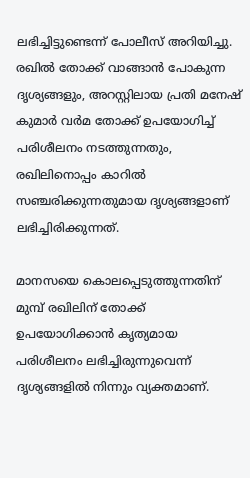ലഭിച്ചിട്ടുണ്ടെന്ന് പോലീസ് അറിയിച്ചു. രഖില്‍ തോക്ക് വാങ്ങാന്‍ പോകുന്ന ദൃശ്യങ്ങളും, അറസ്റ്റിലായ പ്രതി മനേഷ് കുമാര്‍ വര്‍മ തോക്ക് ഉപയോഗിച്ച് പരിശീലനം നടത്തുന്നതും, രഖിലിനൊപ്പം കാറില്‍ സഞ്ചരിക്കുന്നതുമായ ദൃശ്യങ്ങളാണ് ലഭിച്ചിരിക്കുന്നത്.

മാനസയെ കൊലപ്പെടുത്തുന്നതിന് മുമ്പ് രഖിലിന് തോക്ക് ഉപയോഗിക്കാന്‍ കൃത്യമായ പരിശീലനം ലഭിച്ചിരുന്നുവെന്ന് ദൃശ്യങ്ങളില്‍ നിന്നും വ്യക്തമാണ്.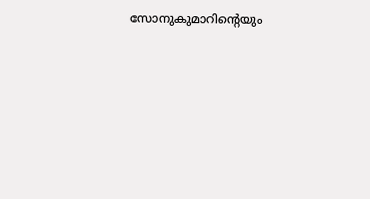സോനുകുമാറിന്റെയും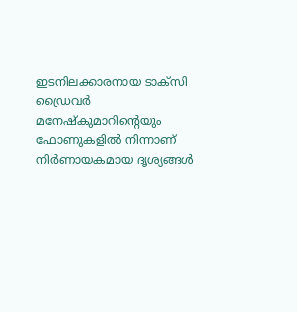ഇടനിലക്കാരനായ ടാക്‌സി ഡ്രൈവര്‍ മനേഷ്‌കുമാറിന്റെയും ഫോണുകളില്‍ നിന്നാണ് നിര്‍ണായകമായ ദൃശ്യങ്ങള്‍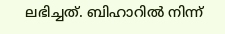ലഭിച്ചത്. ബിഹാറില്‍ നിന്ന്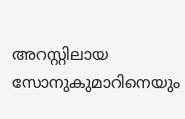അറസ്റ്റിലായ സോനുകുമാറിനെയും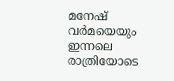മനേഷ് വര്‍മയെയും ഇന്നലെ രാത്രിയോടെ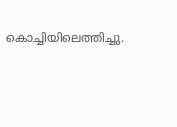കൊച്ചിയിലെത്തിച്ചു.